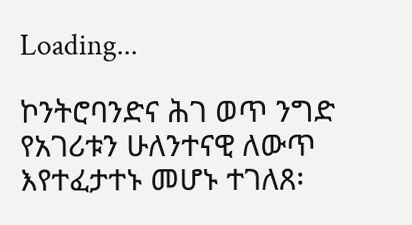Loading...

ኮንትሮባንድና ሕገ ወጥ ንግድ የአገሪቱን ሁለንተናዊ ለውጥ እየተፈታተኑ መሆኑ ተገለጸ፡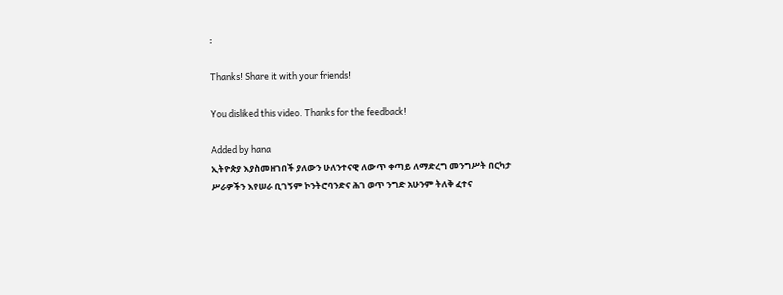፡

Thanks! Share it with your friends!

You disliked this video. Thanks for the feedback!

Added by hana
ኢትዮጵያ እያስመዘገበች ያለውን ሁለንተናዊ ለውጥ ቀጣይ ለማድረግ መንግሥት በርካታ ሥራዎችን እየሠራ ቢገኝም ኮንትሮባንድና ሕገ ወጥ ንግድ አሁንም ትለቅ ፈተና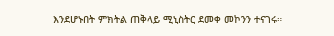እንደሆኑበት ምክትል ጠቅላይ ሚኒስትር ደመቀ መኮንን ተናገሩ።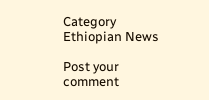Category
Ethiopian News

Post your comment